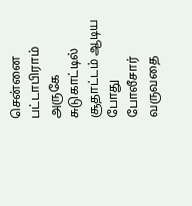சென்னை பட்டாபிராம் அருகே சுடுகாட்டில் சூதாட்டம் ஆடிய போது போலீசார் வருவதை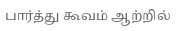பார்த்து கூவம் ஆற்றில்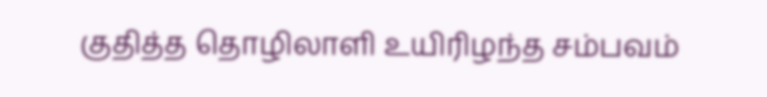குதித்த தொழிலாளி உயிரிழந்த சம்பவம்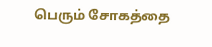பெரும் சோகத்தை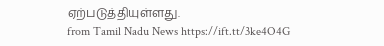ஏற்படுத்தியுள்ளது.
from Tamil Nadu News https://ift.tt/3ke4O4G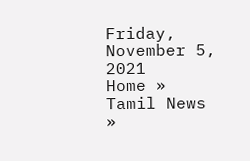Friday, November 5, 2021
Home »
Tamil News
»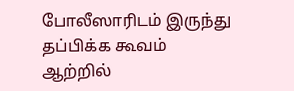போலீஸாரிடம் இருந்து தப்பிக்க கூவம் ஆற்றில்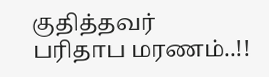குதித்தவர் பரிதாப மரணம்..!!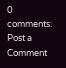0 comments:
Post a Comment